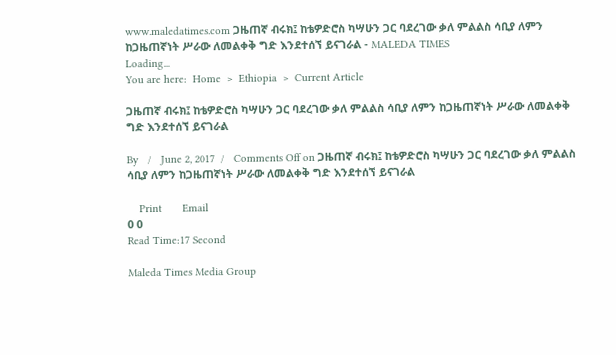www.maledatimes.com ጋዜጠኛ ብሩክ፤ ከቴዎድሮስ ካሣሁን ጋር ባደረገው ቃለ ምልልስ ሳቢያ ለምን ከጋዜጠኛነት ሥራው ለመልቀቅ ግድ እንደተሰኘ ይናገራል - MALEDA TIMES
Loading...
You are here:  Home  >  Ethiopia  >  Current Article

ጋዜጠኛ ብሩክ፤ ከቴዎድሮስ ካሣሁን ጋር ባደረገው ቃለ ምልልስ ሳቢያ ለምን ከጋዜጠኛነት ሥራው ለመልቀቅ ግድ እንደተሰኘ ይናገራል

By   /   June 2, 2017  /   Comments Off on ጋዜጠኛ ብሩክ፤ ከቴዎድሮስ ካሣሁን ጋር ባደረገው ቃለ ምልልስ ሳቢያ ለምን ከጋዜጠኛነት ሥራው ለመልቀቅ ግድ እንደተሰኘ ይናገራል

    Print       Email
0 0
Read Time:17 Second

Maleda Times Media Group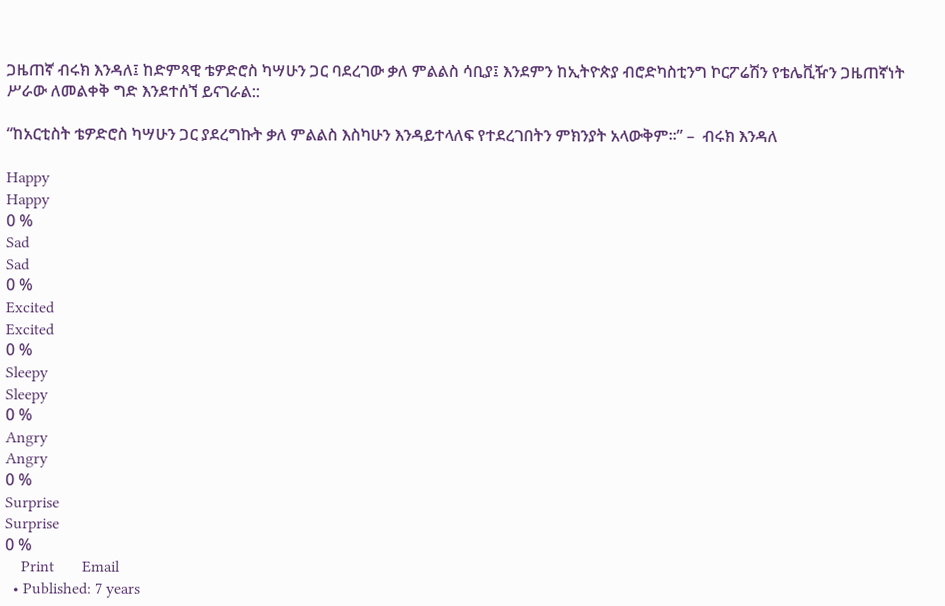ጋዜጠኛ ብሩክ እንዳለ፤ ከድምጻዊ ቴዎድሮስ ካሣሁን ጋር ባደረገው ቃለ ምልልስ ሳቢያ፤ እንደምን ከኢትዮጵያ ብሮድካስቲንግ ኮርፖሬሽን የቴሌቪዥን ጋዜጠኛነት ሥራው ለመልቀቅ ግድ እንደተሰኘ ይናገራል::

“ከአርቲስት ቴዎድሮስ ካሣሁን ጋር ያደረግኩት ቃለ ምልልስ እስካሁን እንዳይተላለፍ የተደረገበትን ምክንያት አላውቅም።” –  ብሩክ እንዳለ

Happy
Happy
0 %
Sad
Sad
0 %
Excited
Excited
0 %
Sleepy
Sleepy
0 %
Angry
Angry
0 %
Surprise
Surprise
0 %
    Print       Email
  • Published: 7 years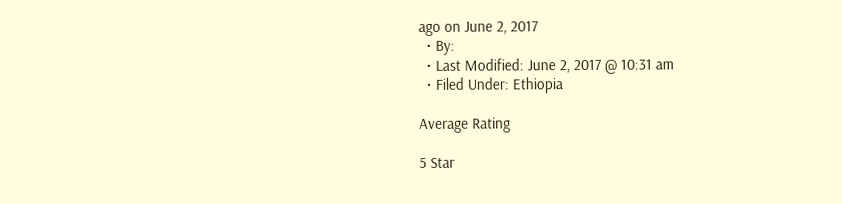ago on June 2, 2017
  • By:
  • Last Modified: June 2, 2017 @ 10:31 am
  • Filed Under: Ethiopia

Average Rating

5 Star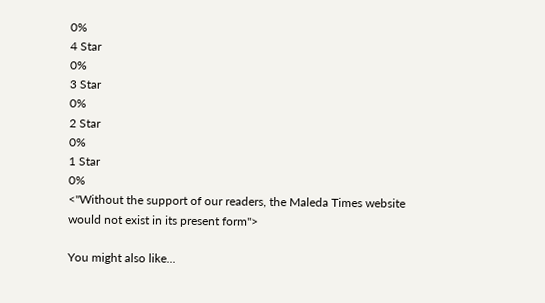0%
4 Star
0%
3 Star
0%
2 Star
0%
1 Star
0%
<"Without the support of our readers, the Maleda Times website would not exist in its present form">

You might also like...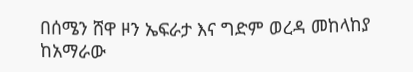በሰሜን ሸዋ ዞን ኤፍራታ እና ግድም ወረዳ መከላከያ ከአማራው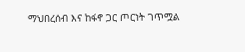ማህበረሰብ እና ከፋኖ ጋር ጦርነት ገጥሟል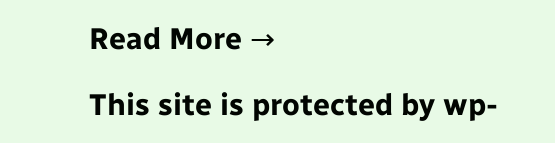Read More →

This site is protected by wp-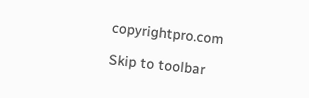copyrightpro.com

Skip to toolbar